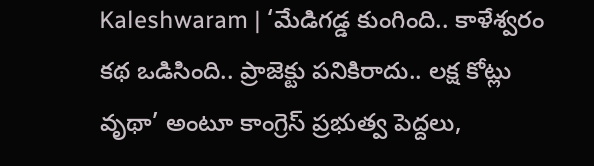Kaleshwaram | ‘మేడిగడ్డ కుంగింది.. కాళేశ్వరం కథ ఒడిసింది.. ప్రాజెక్టు పనికిరాదు.. లక్ష కోట్లు వృథా’ అంటూ కాంగ్రెస్ ప్రభుత్వ పెద్దలు,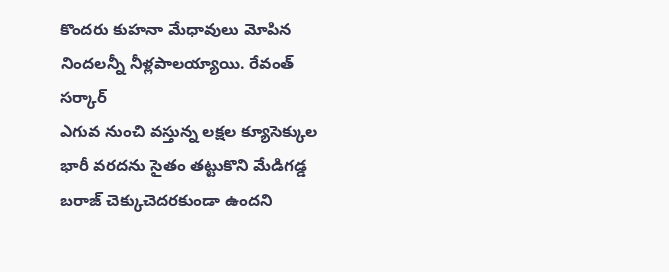కొందరు కుహనా మేధావులు మోపిన నిందలన్నీ నీళ్లపాలయ్యాయి. రేవంత్ సర్కార్
ఎగువ నుంచి వస్తున్న లక్షల క్యూసెక్కుల భారీ వరదను సైతం తట్టుకొని మేడిగడ్డ బరాజ్ చెక్కుచెదరకుండా ఉందని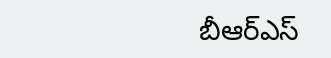బీఆర్ఎస్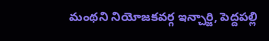మంథని నియోజకవర్గ ఇన్చార్జి, పెద్దపల్లి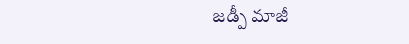జడ్పీ మాజీ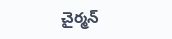చైర్మన్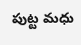పుట్ట మధు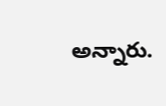అన్నారు.